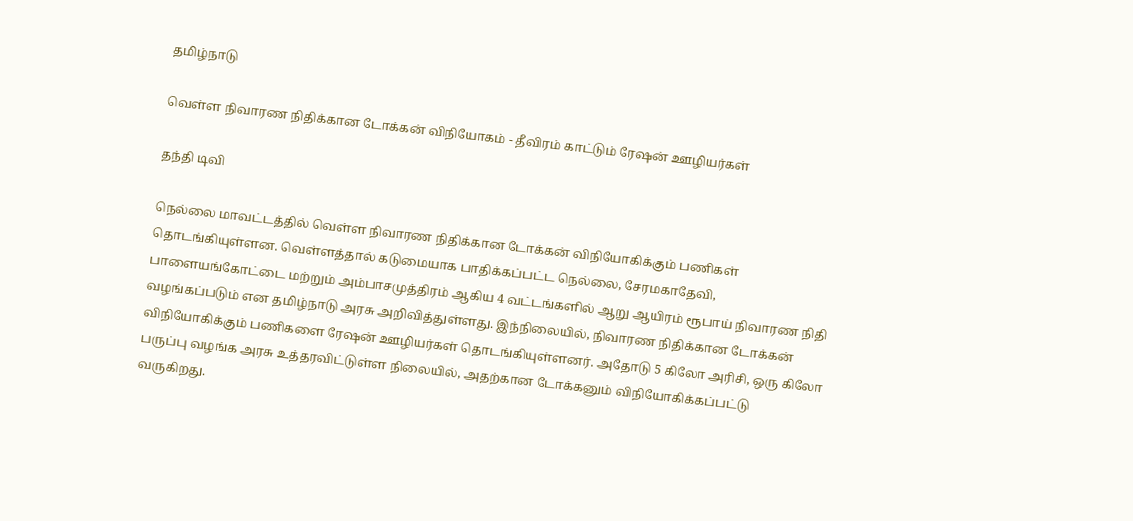தமிழ்நாடு

வெள்ள நிவாரண நிதிக்கான டோக்கன் விநியோகம் - தீவிரம் காட்டும் ரேஷன் ஊழியர்கள்

தந்தி டிவி

நெல்லை மாவட்டத்தில் வெள்ள நிவாரண நிதிக்கான டோக்கன் விநியோகிக்கும் பணிகள் தொடங்கியுள்ளன. வெள்ளத்தால் கடுமையாக பாதிக்கப்பட்ட நெல்லை, சேரமகாதேவி, பாளையங்கோட்டை மற்றும் அம்பாசமுத்திரம் ஆகிய 4 வட்டங்களில் ஆறு ஆயிரம் ரூபாய் நிவாரண நிதி வழங்கப்படும் என தமிழ்நாடு அரசு அறிவித்துள்ளது. இந்நிலையில், நிவாரண நிதிக்கான டோக்கன் விநியோகிக்கும் பணிகளை ரேஷன் ஊழியர்கள் தொடங்கியுள்ளனர். அதோடு 5 கிலோ அரிசி, ஒரு கிலோ பருப்பு வழங்க அரசு உத்தரவிட்டுள்ள நிலையில், அதற்கான டோக்கனும் விநியோகிக்கப்பட்டு வருகிறது.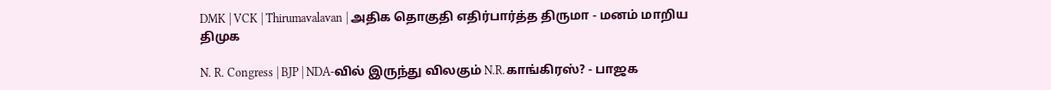DMK | VCK | Thirumavalavan | அதிக தொகுதி எதிர்பார்த்த திருமா - மனம் மாறிய திமுக

N. R. Congress | BJP | NDA-வில் இருந்து விலகும் N.R.காங்கிரஸ்? - பாஜக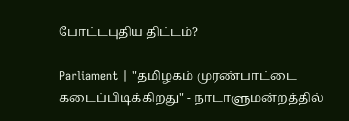போட்டபுதிய திட்டம்?

Parliament | "தமிழகம் முரண்பாட்டை கடைப்பிடிக்கிறது" - நாடாளுமன்றத்தில்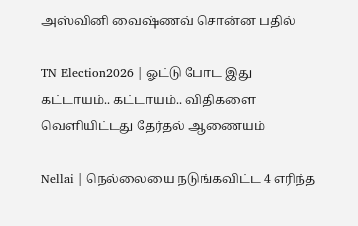அஸ்வினி வைஷ்ணவ் சொன்ன பதில்

TN Election2026 | ஓட்டு போட இது கட்டாயம்.. கட்டாயம்.. விதிகளை வெளியிட்டது தேர்தல் ஆணையம்

Nellai | நெல்லையை நடுங்கவிட்ட 4 எரிந்த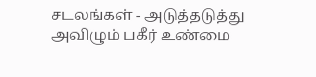சடலங்கள் - அடுத்தடுத்து அவிழும் பகீர் உண்மை